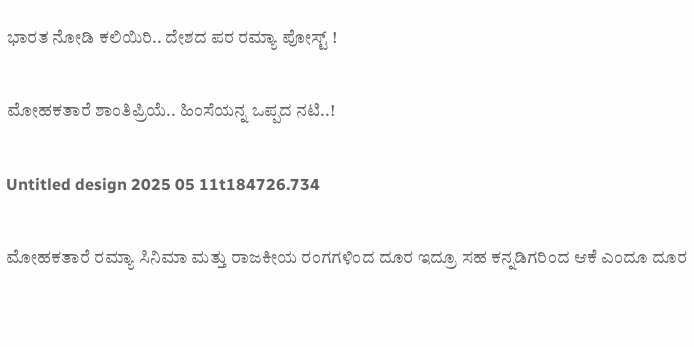ಭಾರತ ನೋಡಿ ಕಲಿಯಿರಿ.. ದೇಶದ ಪರ ರಮ್ಯಾ ಪೋಸ್ಟ್ !

ಮೋಹಕತಾರೆ ಶಾಂತಿಪ್ರಿಯೆ.. ಹಿಂಸೆಯನ್ನ ಒಪ್ಪದ ನಟಿ..!

Untitled design 2025 05 11t184726.734

ಮೋಹಕತಾರೆ ರಮ್ಯಾ ಸಿನಿಮಾ ಮತ್ತು ರಾಜಕೀಯ ರಂಗಗಳಿಂದ ದೂರ ಇದ್ರೂ ಸಹ ಕನ್ನಡಿಗರಿಂದ ಆಕೆ ಎಂದೂ ದೂರ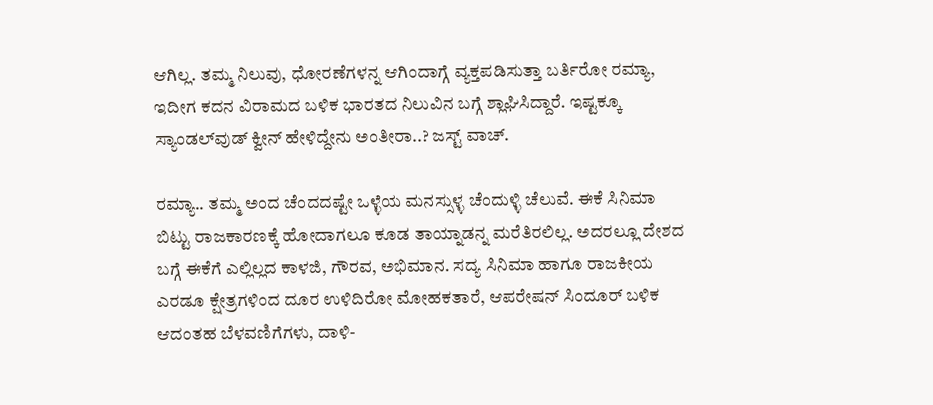ಆಗಿಲ್ಲ. ತಮ್ಮ ನಿಲುವು, ಧೋರಣೆಗಳನ್ನ ಆಗಿಂದಾಗ್ಗೆ ವ್ಯಕ್ತಪಡಿಸುತ್ತಾ ಬರ್ತಿರೋ ರಮ್ಯಾ, ಇದೀಗ ಕದನ ವಿರಾಮದ ಬಳಿಕ ಭಾರತದ ನಿಲುವಿನ ಬಗ್ಗೆ ಶ್ಲಾಘಿಸಿದ್ದಾರೆ. ಇಷ್ಟಕ್ಕೂ ಸ್ಯಾಂಡಲ್‌ವುಡ್ ಕ್ವೀನ್ ಹೇಳಿದ್ದೇನು ಅಂತೀರಾ..? ಜಸ್ಟ್ ವಾಚ್.

ರಮ್ಯಾ.. ತಮ್ಮ ಅಂದ ಚೆಂದದಷ್ಟೇ ಒಳ್ಳೆಯ ಮನಸ್ಸುಳ್ಳ ಚೆಂದುಳ್ಳಿ ಚೆಲುವೆ. ಈಕೆ ಸಿನಿಮಾ ಬಿಟ್ಟು ರಾಜಕಾರಣಕ್ಕೆ ಹೋದಾಗಲೂ ಕೂಡ ತಾಯ್ನಾಡನ್ನ ಮರೆತಿರಲಿಲ್ಲ. ಅದರಲ್ಲೂ ದೇಶದ ಬಗ್ಗೆ ಈಕೆಗೆ ಎಲ್ಲಿಲ್ಲದ ಕಾಳಜಿ, ಗೌರವ, ಅಭಿಮಾನ. ಸದ್ಯ ಸಿನಿಮಾ ಹಾಗೂ ರಾಜಕೀಯ ಎರಡೂ ಕ್ಷೇತ್ರಗಳಿಂದ ದೂರ ಉಳಿದಿರೋ ಮೋಹಕತಾರೆ, ಆಪರೇಷನ್ ಸಿಂದೂರ್ ಬಳಿಕ ಆದಂತಹ ಬೆಳವಣಿಗೆಗಳು, ದಾಳಿ-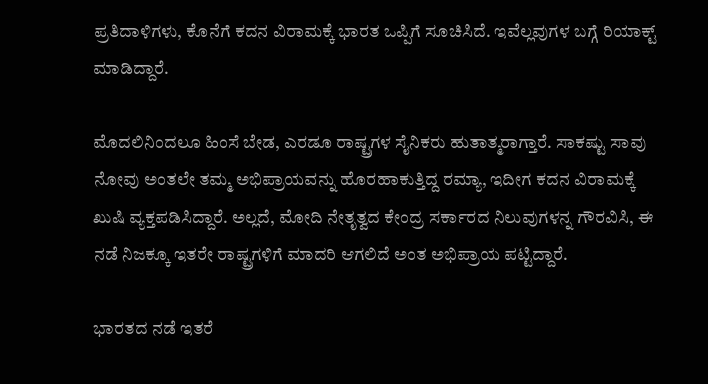ಪ್ರತಿದಾಳಿಗಳು, ಕೊನೆಗೆ ಕದನ ವಿರಾಮಕ್ಕೆ ಭಾರತ ಒಪ್ಪಿಗೆ ಸೂಚಿಸಿದೆ. ಇವೆಲ್ಲವುಗಳ ಬಗ್ಗೆ ರಿಯಾಕ್ಟ್ ಮಾಡಿದ್ದಾರೆ.

ಮೊದಲಿನಿಂದಲೂ ಹಿಂಸೆ ಬೇಡ, ಎರಡೂ ರಾಷ್ಟ್ರಗಳ ಸೈನಿಕರು ಹುತಾತ್ಮರಾಗ್ತಾರೆ. ಸಾಕಷ್ಟು ಸಾವು ನೋವು ಅಂತಲೇ ತಮ್ಮ ಅಭಿಪ್ರಾಯವನ್ನು ಹೊರಹಾಕುತ್ತಿದ್ದ ರಮ್ಯಾ, ಇದೀಗ ಕದನ ವಿರಾಮಕ್ಕೆ ಖುಷಿ ವ್ಯಕ್ತಪಡಿಸಿದ್ದಾರೆ. ಅಲ್ಲದೆ, ಮೋದಿ ನೇತೃತ್ವದ ಕೇಂದ್ರ ಸರ್ಕಾರದ ನಿಲುವುಗಳನ್ನ ಗೌರವಿಸಿ, ಈ ನಡೆ ನಿಜಕ್ಕೂ ಇತರೇ ರಾಷ್ಟ್ರಗಳಿಗೆ ಮಾದರಿ ಆಗಲಿದೆ ಅಂತ ಅಭಿಪ್ರಾಯ ಪಟ್ಟಿದ್ದಾರೆ.

ಭಾರತದ ನಡೆ ಇತರೆ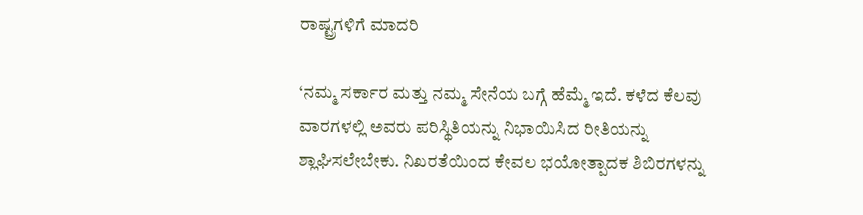ರಾಷ್ಟ್ರಗಳಿಗೆ ಮಾದರಿ

‘ನಮ್ಮ ಸರ್ಕಾರ ಮತ್ತು ನಮ್ಮ ಸೇನೆಯ ಬಗ್ಗೆ ಹೆಮ್ಮೆ ಇದೆ. ಕಳೆದ ಕೆಲವು ವಾರಗಳಲ್ಲಿ ಅವರು ಪರಿಸ್ಥಿತಿಯನ್ನು ನಿಭಾಯಿಸಿದ ರೀತಿಯನ್ನು ಶ್ಲಾಘಿಸಲೇಬೇಕು. ನಿಖರತೆಯಿಂದ ಕೇವಲ ಭಯೋತ್ಪಾದಕ ಶಿಬಿರಗಳನ್ನು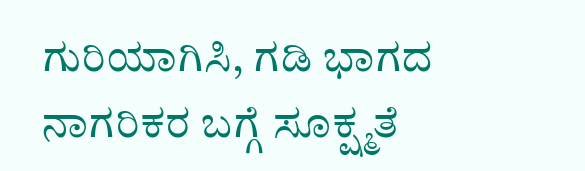ಗುರಿಯಾಗಿಸಿ, ಗಡಿ ಭಾಗದ ನಾಗರಿಕರ ಬಗ್ಗೆ ಸೂಕ್ಷ್ಮತೆ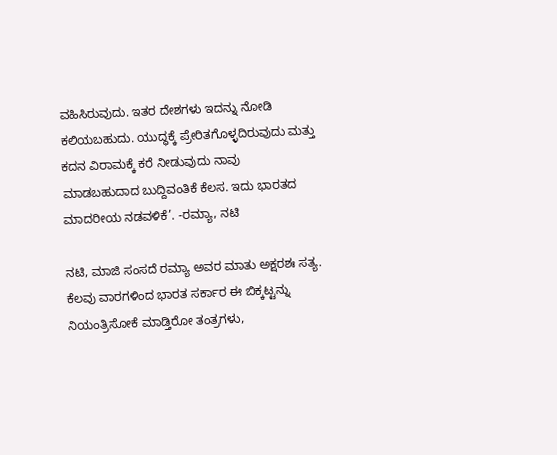ವಹಿಸಿರುವುದು. ಇತರ ದೇಶಗಳು ಇದನ್ನು ನೋಡಿ ಕಲಿಯಬಹುದು. ಯುದ್ಧಕ್ಕೆ ಪ್ರೇರಿತಗೊಳ್ಳದಿರುವುದು ಮತ್ತು ಕದನ ವಿರಾಮಕ್ಕೆ ಕರೆ ನೀಡುವುದು ನಾವು ಮಾಡಬಹುದಾದ ಬುದ್ದಿವಂತಿಕೆ ಕೆಲಸ. ಇದು ಭಾರತದ ಮಾದರೀಯ ನಡವಳಿಕೆ’. -ರಮ್ಯಾ, ನಟಿ

ನಟಿ, ಮಾಜಿ ಸಂಸದೆ ರಮ್ಯಾ ಅವರ ಮಾತು ಅಕ್ಷರಶಃ ಸತ್ಯ. ಕೆಲವು ವಾರಗಳಿಂದ ಭಾರತ ಸರ್ಕಾರ ಈ ಬಿಕ್ಕಟ್ಟನ್ನು ನಿಯಂತ್ರಿಸೋಕೆ ಮಾಡ್ತಿರೋ ತಂತ್ರಗಳು,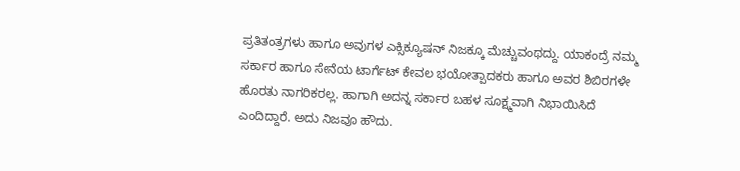ಪ್ರತಿತಂತ್ರಗಳು ಹಾಗೂ ಅವುಗಳ ಎಕ್ಸಿಕ್ಯೂಷನ್ ನಿಜಕ್ಕೂ ಮೆಚ್ಚುವಂಥದ್ದು. ಯಾಕಂದ್ರೆ ನಮ್ಮ ಸರ್ಕಾರ ಹಾಗೂ ಸೇನೆಯ ಟಾರ್ಗೆಟ್ ಕೇವಲ ಭಯೋತ್ಪಾದಕರು ಹಾಗೂ ಅವರ ಶಿಬಿರಗಳೇ ಹೊರತು ನಾಗರಿಕರಲ್ಲ. ಹಾಗಾಗಿ ಅದನ್ನ ಸರ್ಕಾರ ಬಹಳ ಸೂಕ್ಷ್ಮವಾಗಿ ನಿಭಾಯಿಸಿದೆ ಎಂದಿದ್ದಾರೆ. ಅದು ನಿಜವೂ ಹೌದು.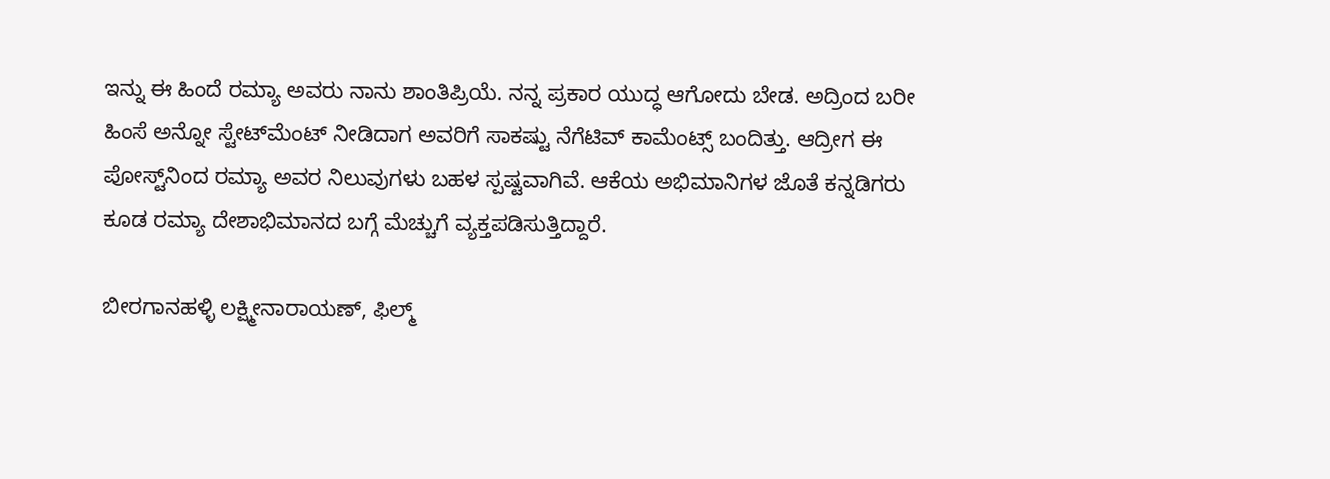ಇನ್ನು ಈ ಹಿಂದೆ ರಮ್ಯಾ ಅವರು ನಾನು ಶಾಂತಿಪ್ರಿಯೆ. ನನ್ನ ಪ್ರಕಾರ ಯುದ್ಧ ಆಗೋದು ಬೇಡ. ಅದ್ರಿಂದ ಬರೀ ಹಿಂಸೆ ಅನ್ನೋ ಸ್ಟೇಟ್‌ಮೆಂಟ್ ನೀಡಿದಾಗ ಅವರಿಗೆ ಸಾಕಷ್ಟು ನೆಗೆಟಿವ್ ಕಾಮೆಂಟ್ಸ್ ಬಂದಿತ್ತು. ಆದ್ರೀಗ ಈ ಪೋಸ್ಟ್‌‌ನಿಂದ ರಮ್ಯಾ ಅವರ ನಿಲುವುಗಳು ಬಹಳ ಸ್ಪಷ್ಟವಾಗಿವೆ. ಆಕೆಯ ಅಭಿಮಾನಿಗಳ ಜೊತೆ ಕನ್ನಡಿಗರು ಕೂಡ ರಮ್ಯಾ ದೇಶಾಭಿಮಾನದ ಬಗ್ಗೆ ಮೆಚ್ಚುಗೆ ವ್ಯಕ್ತಪಡಿಸುತ್ತಿದ್ದಾರೆ.

ಬೀರಗಾನಹಳ್ಳಿ ಲಕ್ಷ್ಮೀನಾರಾಯಣ್, ಫಿಲ್ಮ್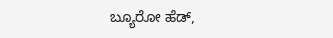ಬ್ಯೂರೋ ಹೆಡ್,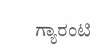ಗ್ಯಾರಂಟಿ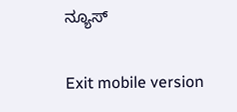ನ್ಯೂಸ್

Exit mobile version